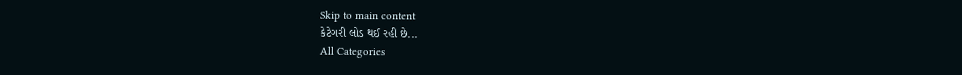Skip to main content
કેટેગરી લોડ થઈ રહી છે...
All Categories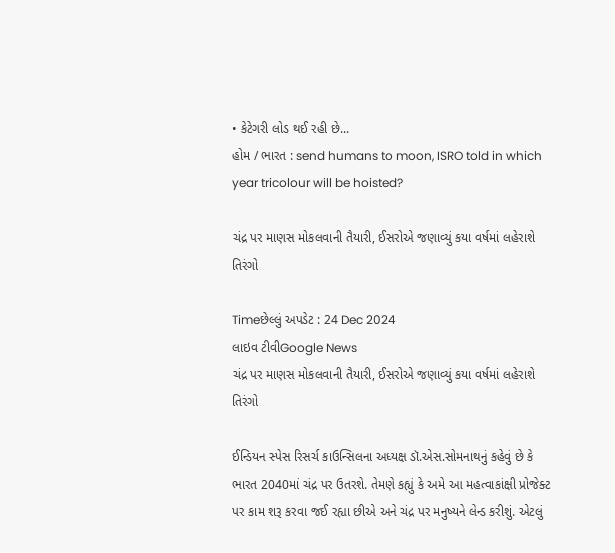• કેટેગરી લોડ થઈ રહી છે...
હોમ / ભારત : send humans to moon, ISRO told in which year tricolour will be hoisted?

ચંદ્ર પર માણસ મોકલવાની તૈયારી, ઈસરોએ જણાવ્યું કયા વર્ષમાં લહેરાશે તિરંગો

Timeછેલ્લું અપડેટ : 24 Dec 2024
લાઇવ ટીવીGoogle News
ચંદ્ર પર માણસ મોકલવાની તૈયારી, ઈસરોએ જણાવ્યું કયા વર્ષમાં લહેરાશે તિરંગો

ઈન્ડિયન સ્પેસ રિસર્ચ કાઉન્સિલના અધ્યક્ષ ડૉ.એસ.સોમનાથનું કહેવું છે કે ભારત 2040માં ચંદ્ર પર ઉતરશે. તેમણે કહ્યું કે અમે આ મહત્વાકાંક્ષી પ્રોજેક્ટ પર કામ શરૂ કરવા જઈ રહ્યા છીએ અને ચંદ્ર પર મનુષ્યને લેન્ડ કરીશું. એટલું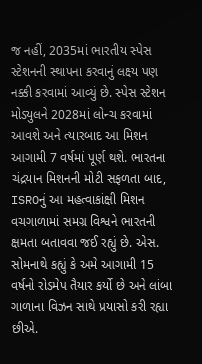જ નહીં, 2035માં ભારતીય સ્પેસ સ્ટેશનની સ્થાપના કરવાનું લક્ષ્ય પણ નક્કી કરવામાં આવ્યું છે. સ્પેસ સ્ટેશન મોડ્યુલને 2028માં લોન્ચ કરવામાં આવશે અને ત્યારબાદ આ મિશન આગામી 7 વર્ષમાં પૂર્ણ થશે. ભારતના ચંદ્રયાન મિશનની મોટી સફળતા બાદ, ISROનું આ મહત્વાકાંક્ષી મિશન વચગાળામાં સમગ્ર વિશ્વને ભારતની ક્ષમતા બતાવવા જઈ રહ્યું છે. એસ. સોમનાથે કહ્યું કે અમે આગામી 15 વર્ષનો રોડમેપ તૈયાર કર્યો છે અને લાંબા ગાળાના વિઝન સાથે પ્રયાસો કરી રહ્યા છીએ.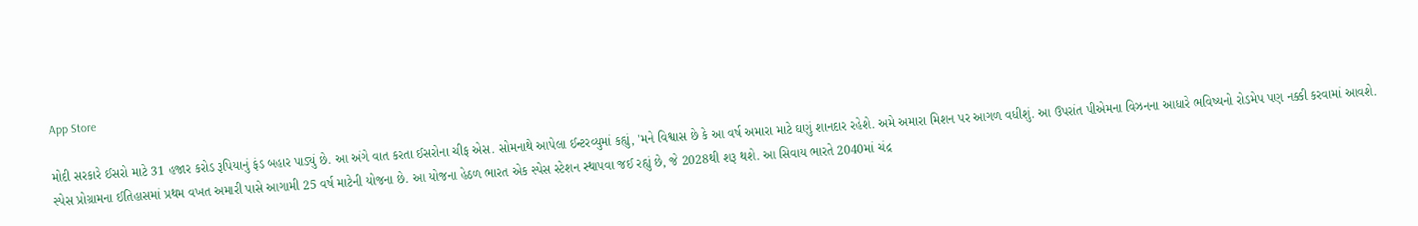App Store

મોદી સરકારે ઈસરો માટે 31 હજાર કરોડ રૂપિયાનું ફંડ બહાર પાડ્યું છે. આ અંગે વાત કરતા ઈસરોના ચીફ એસ. સોમનાથે આપેલા ઈન્ટરવ્યુમાં કહ્યું, 'મને વિશ્વાસ છે કે આ વર્ષ અમારા માટે ઘણું શાનદાર રહેશે. અમે અમારા મિશન પર આગળ વધીશું. આ ઉપરાંત પીએમના વિઝનના આધારે ભવિષ્યનો રોડમેપ પણ નક્કી કરવામાં આવશે. સ્પેસ પ્રોગ્રામના ઈતિહાસમાં પ્રથમ વખત અમારી પાસે આગામી 25 વર્ષ માટેની યોજના છે. આ યોજના હેઠળ ભારત એક સ્પેસ સ્ટેશન સ્થાપવા જઈ રહ્યું છે, જે 2028થી શરૂ થશે. આ સિવાય ભારતે 2040માં ચંદ્ર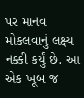પર માનવ મોકલવાનું લક્ષ્ય નક્કી કર્યું છે. આ એક ખૂબ જ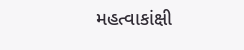મહત્વાકાંક્ષી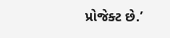પ્રોજેક્ટ છે.’